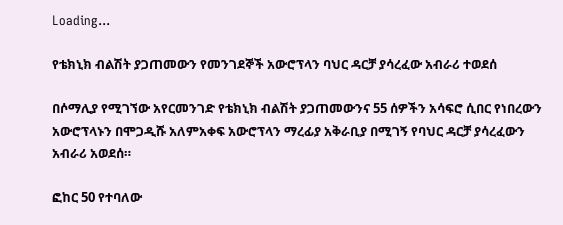Loading...

የቴክኒክ ብልሽት ያጋጠመውን የመንገደኞች አውሮፕላን ባህር ዳርቻ ያሳረፈው አብራሪ ተወደሰ

በሶማሊያ የሚገኘው አየርመንገድ የቴክኒክ ብልሽት ያጋጠመውንና 55 ሰዎችን አሳፍሮ ሲበር የነበረውን አውሮፕላኑን በሞጋዲሹ አለምአቀፍ አውሮፕላን ማረፊያ አቅራቢያ በሚገኝ የባህር ዳርቻ ያሳረፈውን አብራሪ አወደሰ።

ፎከር 50 የተባለው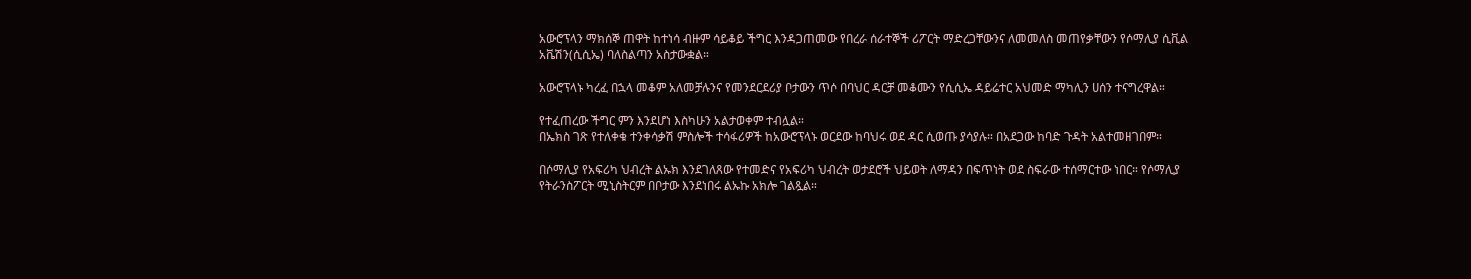አውሮፕላን ማክሰኞ ጠዋት ከተነሳ ብዙም ሳይቆይ ችግር እንዳጋጠመው የበረራ ሰራተኞች ሪፖርት ማድረጋቸውንና ለመመለስ መጠየቃቸውን የሶማሊያ ሲቪል አቬሽን(ሲሲኤ) ባለስልጣን አስታውቋል።

አውሮፕላኑ ካረፈ በኋላ መቆም አለመቻሉንና የመንደርደሪያ ቦታውን ጥሶ በባህር ዳርቻ መቆሙን የሲሲኤ ዳይሬተር አህመድ ማካሊን ሀሰን ተናግረዋል።

የተፈጠረው ችግር ምን እንደሆነ እስካሁን አልታወቀም ተብሏል።
በኤክስ ገጽ የተለቀቁ ተንቀሳቃሽ ምስሎች ተሳፋሪዎች ከአውሮፕላኑ ወርደው ከባህሩ ወደ ዳር ሲወጡ ያሳያሉ። በአደጋው ከባድ ጉዳት አልተመዘገበም።

በሶማሊያ የአፍሪካ ህብረት ልኡክ እንደገለጸው የተመድና የአፍሪካ ህብረት ወታደሮች ህይወት ለማዳን በፍጥነት ወደ ስፍራው ተሰማርተው ነበር። የሶማሊያ የትራንስፖርት ሚኒስትርም በቦታው እንደነበሩ ልኡኩ አክሎ ገልጿል።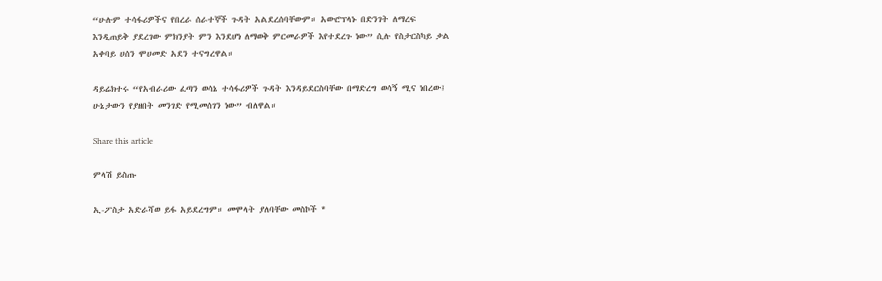“ሁሉም ተሳፋሪዎችና የበረራ ሰራተኞች ጉዳት አልደረሰባቸውም። አውሮፕላኑ በድንገት ለማረፍ እንዲጠይቅ ያደረገው ምክንያት ምን እንደሆነ ለማወቅ ምርመራዎች እየተደረጉ ነው” ሲሉ የስታርስካይ ቃል አቀባይ ሀሰን ሞሀመድ አደን ተናግረዋል።

ዳይሬክተሩ “የአብራሪው ፈጣን ወሳኔ ተሳፋሪዎች ጉዳት እንዳይደርስባቸው በማድረግ ወሳኝ ሚና ነበረው፤ ሁኔታውን የያዘበት መንገድ የሚመሰገን ነው” ብለዋል።

Share this article

ምላሽ ይስጡ

ኢ-ፖስታ አድራሻወ ይፋ አይደረግም። መሞላት ያለባቸው መስኮች *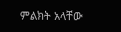ምልክት አላቸው